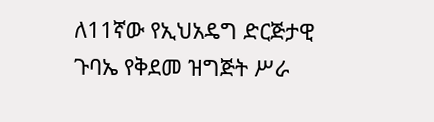ለ11ኛው የኢህአዴግ ድርጅታዊ ጉባኤ የቅደመ ዝግጅት ሥራ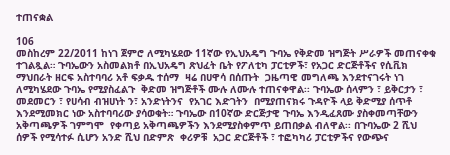ተጠናቋል

106
መስከረም 22/2011 ከነገ ጀምሮ ለሚካሄደው 11ኛው የኢህአዴግ ጉባኤ የቅድመ ዝግጅት ሥራዎች መጠናቀቁ ተገልጿል። ጉባኤውን አስመልክቶ በኢህአዴግ ጽህፈት ቤት የፖለቲካ ፓርቲዎች፣ የአጋር ድርጅቶችና የሲቪክ ማህበራት ዘርፍ አስተባባሪ አቶ ፍቃዱ ተሰማ  ዛሬ በሀዋሳ በሰጡት  ጋዜጣዊ መግለጫ እንደተናገሩት ነገ ለሚካሄደው ጉባኤ የሚያስፈልጉ  ቅድመ ዝግጅቶች ሙሉ ለሙሉ ተጠናቀዋል፡፡ ጉባኤው ሰላምን ፣ ይቅርታን ፣ መደመርን ፣ የሀሳብ ብዝሀነት ን፣ አንድነትንና  የአገር እድገትን  በሚያጠናክሩ ጉዳዮች ላይ ቅድሚያ ሰጥቶ  እንደሚመክር ነው አስተባባሪው ያሳወቁት። ጉባኤው በ10ኛው ድርጅታዊ ጉባኤ እንዲፈጸሙ ያስቀመጣቸውን አቅጣጫዎች ገምግሞ  የቀጣይ አቅጣጫዎችን እንደሚያስቀምጥ ይጠበቃል ብለዋል፡፡ በጉባኤው 2 ሺህ ሰዎች የሚሳተፉ ሲሆን አንድ ሺህ በድምጽ  ቀሪዎቹ  አጋር ድርጅቶች ፣ ተፎካካሪ ፓርቲዎችና የውጭና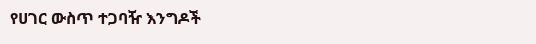የሀገር ውስጥ ተጋባዥ እንግዶች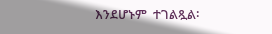እንደሆኑም  ተገልጿል፡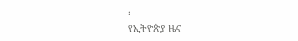፡
የኢትዮጵያ ዜና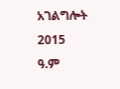አገልግሎት
2015
ዓ.ም